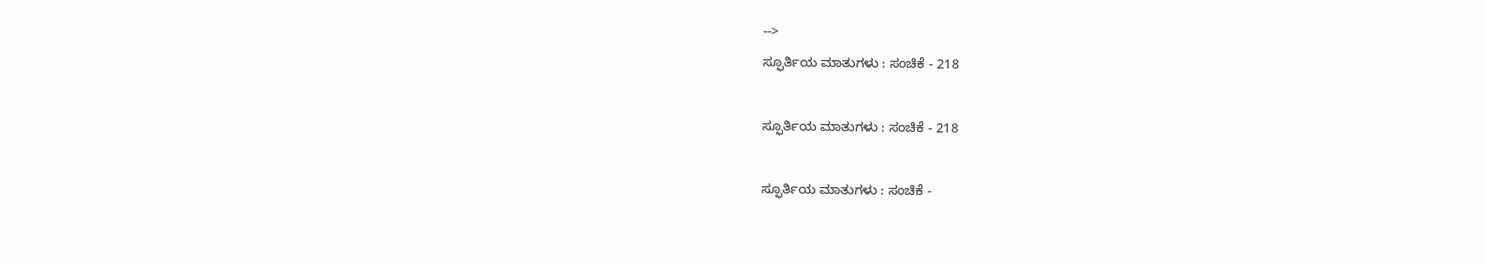-->
ಸ್ಫೂರ್ತಿಯ ಮಾತುಗಳು : ಸಂಚಿಕೆ - 218

ಸ್ಫೂರ್ತಿಯ ಮಾತುಗಳು : ಸಂಚಿಕೆ - 218

ಸ್ಫೂರ್ತಿಯ ಮಾತುಗಳು : ಸಂಚಿಕೆ -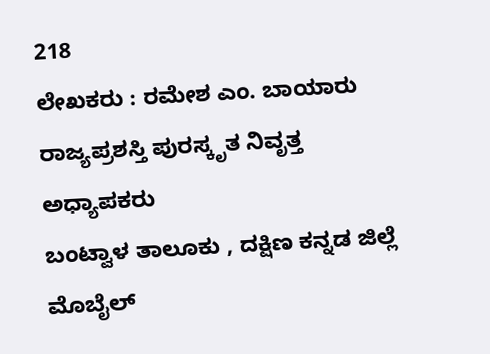218
ಲೇಖಕರು : ರಮೇಶ ಎಂ. ಬಾಯಾರು
ರಾಜ್ಯಪ್ರಶಸ್ತಿ ಪುರಸ್ಕೃತ ನಿವೃತ್ತ ಅಧ್ಯಾಪಕರು
ಬಂಟ್ವಾಳ ತಾಲೂಕು , ದಕ್ಷಿಣ ಕನ್ನಡ ಜಿಲ್ಲೆ
ಮೊಬೈಲ್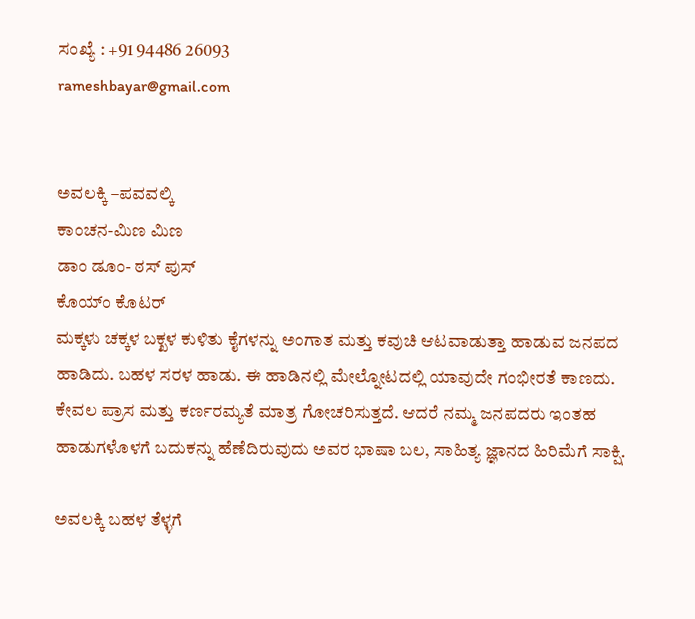ಸಂಖ್ಯೆ : +91 94486 26093
rameshbayar@gmail.com


ಅವಲಕ್ಕಿ –ಪವವಲ್ಕಿ
ಕಾಂಚನ-ಮಿಣ ಮಿಣ
ಡಾಂ ಡೂಂ- ಠಸ್ ಪುಸ್
ಕೊಯ್ಂ ಕೊಟರ್
ಮಕ್ಕಳು ಚಕ್ಕಳ ಬಕ್ಖಳ ಕುಳಿತು ಕೈಗಳನ್ನು ಅಂಗಾತ ಮತ್ತು ಕವುಚಿ ಆಟವಾಡುತ್ತಾ ಹಾಡುವ ಜನಪದ ಹಾಡಿದು. ಬಹಳ ಸರಳ ಹಾಡು. ಈ ಹಾಡಿನಲ್ಲಿ ಮೇಲ್ನೋಟದಲ್ಲಿ ಯಾವುದೇ ಗಂಭೀರತೆ ಕಾಣದು. ಕೇವಲ ಪ್ರಾಸ ಮತ್ತು ಕರ್ಣರಮ್ಯತೆ ಮಾತ್ರ ಗೋಚರಿಸುತ್ತದೆ. ಆದರೆ ನಮ್ಮ ಜನಪದರು ಇಂತಹ ಹಾಡುಗಳೊಳಗೆ ಬದುಕನ್ನು ಹೆಣೆದಿರುವುದು ಅವರ ಭಾಷಾ ಬಲ, ಸಾಹಿತ್ಯ ಜ್ಞಾನದ ಹಿರಿಮೆಗೆ ಸಾಕ್ಷಿ.

ಅವಲಕ್ಕಿ ಬಹಳ ತೆಳ್ಳಗೆ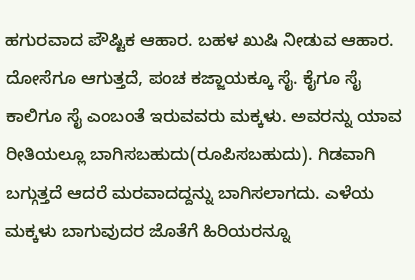ಹಗುರವಾದ ಪೌಷ್ಟಿಕ ಆಹಾರ. ಬಹಳ ಖುಷಿ ನೀಡುವ ಆಹಾರ. ದೋಸೆಗೂ ಆಗುತ್ತದೆ, ಪಂಚ ಕಜ್ಜಾಯಕ್ಕೂ ಸೈ. ಕೈಗೂ ಸೈ ಕಾಲಿಗೂ ಸೈ ಎಂಬಂತೆ ಇರುವವರು ಮಕ್ಕಳು. ಅವರನ್ನು ಯಾವ ರೀತಿಯಲ್ಲೂ ಬಾಗಿಸಬಹುದು(ರೂಪಿಸಬಹುದು). ಗಿಡವಾಗಿ ಬಗ್ಗುತ್ತದೆ ಆದರೆ ಮರವಾದದ್ದನ್ನು ಬಾಗಿಸಲಾಗದು. ಎಳೆಯ ಮಕ್ಕಳು ಬಾಗುವುದರ ಜೊತೆಗೆ ಹಿರಿಯರನ್ನೂ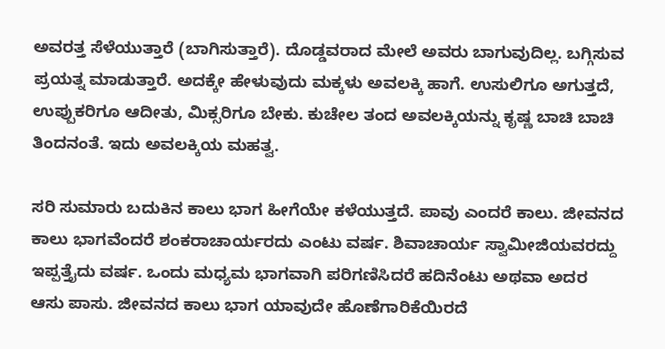ಅವರತ್ತ ಸೆಳೆಯುತ್ತಾರೆ (ಬಾಗಿಸುತ್ತಾರೆ). ದೊಡ್ಡವರಾದ ಮೇಲೆ ಅವರು ಬಾಗುವುದಿಲ್ಲ. ಬಗ್ಗಿಸುವ ಪ್ರಯತ್ನ ಮಾಡುತ್ತಾರೆ. ಅದಕ್ಕೇ ಹೇಳುವುದು ಮಕ್ಕಳು ಅವಲಕ್ಕಿ ಹಾಗೆ. ಉಸುಲಿಗೂ ಅಗುತ್ತದೆ, ಉಪ್ಪುಕರಿಗೂ ಆದೀತು, ಮಿಕ್ಸರಿಗೂ ಬೇಕು. ಕುಚೇಲ ತಂದ ಅವಲಕ್ಕಿಯನ್ನು ಕೃಷ್ಣ ಬಾಚಿ ಬಾಚಿ ತಿಂದನಂತೆ. ಇದು ಅವಲಕ್ಕಿಯ ಮಹತ್ವ.

ಸರಿ ಸುಮಾರು ಬದುಕಿನ ಕಾಲು ಭಾಗ ಹೀಗೆಯೇ ಕಳೆಯುತ್ತದೆ. ಪಾವು ಎಂದರೆ ಕಾಲು. ಜೀವನದ ಕಾಲು ಭಾಗವೆಂದರೆ ಶಂಕರಾಚಾರ್ಯರದು ಎಂಟು ವರ್ಷ. ಶಿವಾಚಾರ್ಯ ಸ್ವಾಮೀಜಿಯವರದ್ದು ಇಪ್ಪತ್ತೈದು ವರ್ಷ. ಒಂದು ಮಧ್ಯಮ ಭಾಗವಾಗಿ ಪರಿಗಣಿಸಿದರೆ ಹದಿನೆಂಟು ಅಥವಾ ಅದರ ಆಸು ಪಾಸು. ಜೀವನದ ಕಾಲು ಭಾಗ ಯಾವುದೇ ಹೊಣೆಗಾರಿಕೆಯಿರದೆ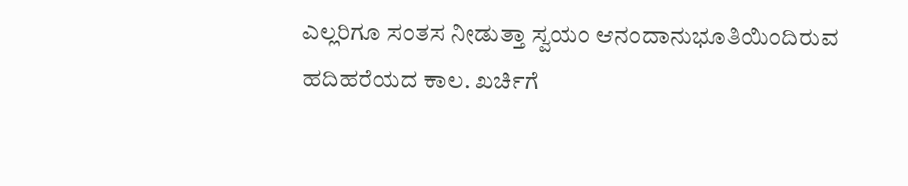ಎಲ್ಲರಿಗೂ ಸಂತಸ ನೀಡುತ್ತಾ ಸ್ವಯಂ ಆನಂದಾನುಭೂತಿಯಿಂದಿರುವ ಹದಿಹರೆಯದ ಕಾಲ. ಖರ್ಚಿಗೆ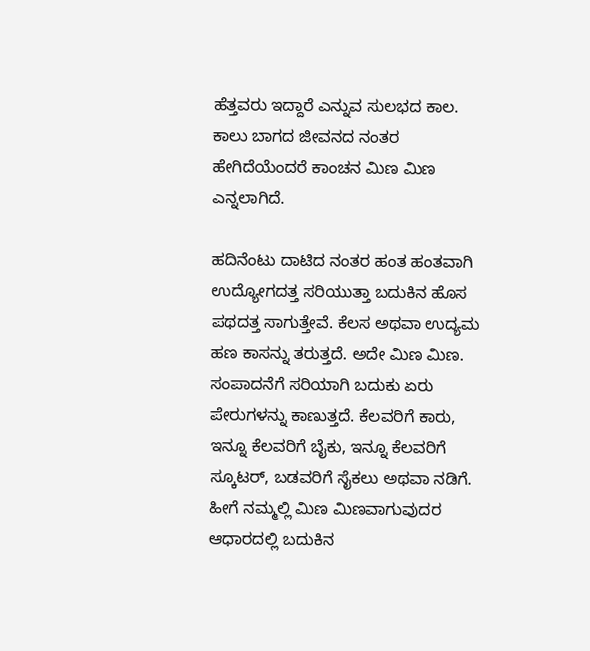ಹೆತ್ತವರು ಇದ್ದಾರೆ ಎನ್ನುವ ಸುಲಭದ ಕಾಲ. ಕಾಲು ಬಾಗದ ಜೀವನದ ನಂತರ ಹೇಗಿದೆಯೆಂದರೆ ಕಾಂಚನ ಮಿಣ ಮಿಣ ಎನ್ನಲಾಗಿದೆ.

ಹದಿನೆಂಟು ದಾಟಿದ ನಂತರ ಹಂತ ಹಂತವಾಗಿ ಉದ್ಯೋಗದತ್ತ ಸರಿಯುತ್ತಾ ಬದುಕಿನ ಹೊಸ ಪಥದತ್ತ ಸಾಗುತ್ತೇವೆ. ಕೆಲಸ ಅಥವಾ ಉದ್ಯಮ ಹಣ ಕಾಸನ್ನು ತರುತ್ತದೆ. ಅದೇ ಮಿಣ ಮಿಣ. ಸಂಪಾದನೆಗೆ ಸರಿಯಾಗಿ ಬದುಕು ಏರು ಪೇರುಗಳನ್ನು ಕಾಣುತ್ತದೆ. ಕೆಲವರಿಗೆ ಕಾರು, ಇನ್ನೂ ಕೆಲವರಿಗೆ ಬೈಕು, ಇನ್ನೂ ಕೆಲವರಿಗೆ ಸ್ಕೂಟರ್, ಬಡವರಿಗೆ ಸೈಕಲು ಅಥವಾ ನಡಿಗೆ. ಹೀಗೆ ನಮ್ಮಲ್ಲಿ ಮಿಣ ಮಿಣವಾಗುವುದರ ಆಧಾರದಲ್ಲಿ ಬದುಕಿನ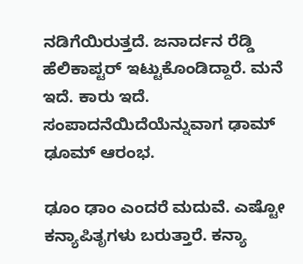ನಡಿಗೆಯಿರುತ್ತದೆ. ಜನಾರ್ದನ ರೆಡ್ಡಿ ಹೆಲಿಕಾಪ್ಟರ್ ಇಟ್ಟುಕೊಂಡಿದ್ದಾರೆ. ಮನೆ ಇದೆ. ಕಾರು ಇದೆ. ಸಂಪಾದನೆಯಿದೆಯೆನ್ನುವಾಗ ಢಾಮ್ ಢೂಮ್ ಆರಂಭ.

ಢೂಂ ಢಾಂ ಎಂದರೆ ಮದುವೆ. ಎಷ್ಟೋ ಕನ್ಯಾಪಿತೃಗಳು ಬರುತ್ತಾರೆ. ಕನ್ಯಾ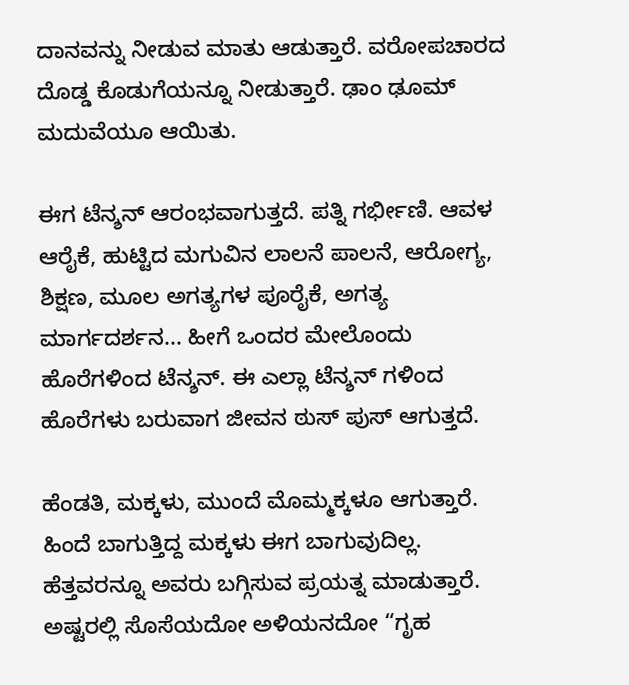ದಾನವನ್ನು ನೀಡುವ ಮಾತು ಆಡುತ್ತಾರೆ. ವರೋಪಚಾರದ ದೊಡ್ಡ ಕೊಡುಗೆಯನ್ನೂ ನೀಡುತ್ತಾರೆ. ಢಾಂ ಢೂಮ್ ಮದುವೆಯೂ ಆಯಿತು.

ಈಗ ಟೆನ್ಶನ್ ಆರಂಭವಾಗುತ್ತದೆ. ಪತ್ನಿ ಗರ್ಭೀಣಿ. ಆವಳ ಆರೈಕೆ, ಹುಟ್ಟಿದ ಮಗುವಿನ ಲಾಲನೆ ಪಾಲನೆ, ಆರೋಗ್ಯ, ಶಿಕ್ಷಣ, ಮೂಲ ಅಗತ್ಯಗಳ ಪೂರೈಕೆ, ಅಗತ್ಯ ಮಾರ್ಗದರ್ಶನ... ಹೀಗೆ ಒಂದರ ಮೇಲೊಂದು ಹೊರೆಗಳಿಂದ ಟೆನ್ಶನ್. ಈ ಎಲ್ಲಾ ಟೆನ್ಶನ್ ಗಳಿಂದ ಹೊರೆಗಳು ಬರುವಾಗ ಜೀವನ ಠುಸ್ ಪುಸ್ ಆಗುತ್ತದೆ.

ಹೆಂಡತಿ, ಮಕ್ಕಳು, ಮುಂದೆ ಮೊಮ್ಮಕ್ಕಳೂ ಆಗುತ್ತಾರೆ. ಹಿಂದೆ ಬಾಗುತ್ತಿದ್ದ ಮಕ್ಕಳು ಈಗ ಬಾಗುವುದಿಲ್ಲ. ಹೆತ್ತವರನ್ನೂ ಅವರು ಬಗ್ಗಿಸುವ ಪ್ರಯತ್ನ ಮಾಡುತ್ತಾರೆ. ಅಷ್ಟರಲ್ಲಿ ಸೊಸೆಯದೋ ಅಳಿಯನದೋ “ಗೃಹ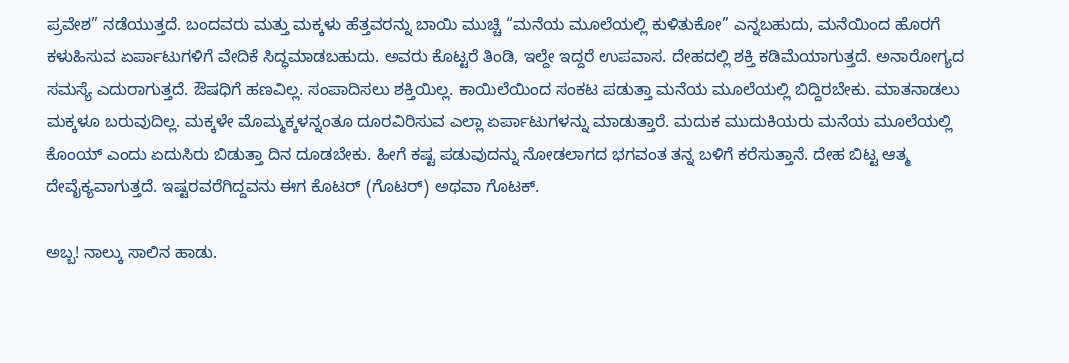ಪ್ರವೇಶ” ನಡೆಯುತ್ತದೆ. ಬಂದವರು ಮತ್ತು ಮಕ್ಕಳು ಹೆತ್ತವರನ್ನು ಬಾಯಿ ಮುಚ್ಚಿ “ಮನೆಯ ಮೂಲೆಯಲ್ಲಿ ಕುಳಿತುಕೋ” ಎನ್ನಬಹುದು, ಮನೆಯಿಂದ ಹೊರಗೆ ಕಳುಹಿಸುವ ಏರ್ಪಾಟುಗಳಿಗೆ ವೇದಿಕೆ ಸಿದ್ಧಮಾಡಬಹುದು. ಅವರು ಕೊಟ್ಟರೆ ತಿಂಡಿ, ಇಲ್ದೇ ಇದ್ದರೆ ಉಪವಾಸ. ದೇಹದಲ್ಲಿ ಶಕ್ತಿ ಕಡಿಮೆಯಾಗುತ್ತದೆ. ಅನಾರೋಗ್ಯದ ಸಮಸ್ಯೆ ಎದುರಾಗುತ್ತದೆ. ಔಷಧಿಗೆ ಹಣವಿಲ್ಲ. ಸಂಪಾದಿಸಲು ಶಕ್ತಿಯಿಲ್ಲ. ಕಾಯಿಲೆಯಿಂದ ಸಂಕಟ ಪಡುತ್ತಾ ಮನೆಯ ಮೂಲೆಯಲ್ಲಿ ಬಿದ್ದಿರಬೇಕು. ಮಾತನಾಡಲು ಮಕ್ಕಳೂ ಬರುವುದಿಲ್ಲ. ಮಕ್ಕಳೇ ಮೊಮ್ಮಕ್ಕಳನ್ನಂತೂ ದೂರವಿರಿಸುವ ಎಲ್ಲಾ ಏರ್ಪಾಟುಗಳನ್ನು ಮಾಡುತ್ತಾರೆ. ಮದುಕ ಮುದುಕಿಯರು ಮನೆಯ ಮೂಲೆಯಲ್ಲಿ ಕೊಂಯ್ ಎಂದು ಏದುಸಿರು ಬಿಡುತ್ತಾ ದಿನ ದೂಡಬೇಕು. ಹೀಗೆ ಕಷ್ಟ ಪಡುವುದನ್ನು ನೋಡಲಾಗದ ಭಗವಂತ ತನ್ನ ಬಳಿಗೆ ಕರೆಸುತ್ತಾನೆ. ದೇಹ ಬಿಟ್ಟ ಆತ್ಮ ದೇವೈಕ್ಯವಾಗುತ್ತದೆ. ಇಷ್ಟರವರೆಗಿದ್ದವನು ಈಗ ಕೊಟರ್ (ಗೊಟರ್) ಅಥವಾ ಗೊಟಕ್.

ಅಬ್ಬ! ನಾಲ್ಕು ಸಾಲಿನ ಹಾಡು.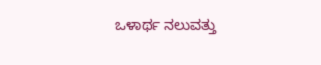ಒಳಾರ್ಥ ನಲುವತ್ತು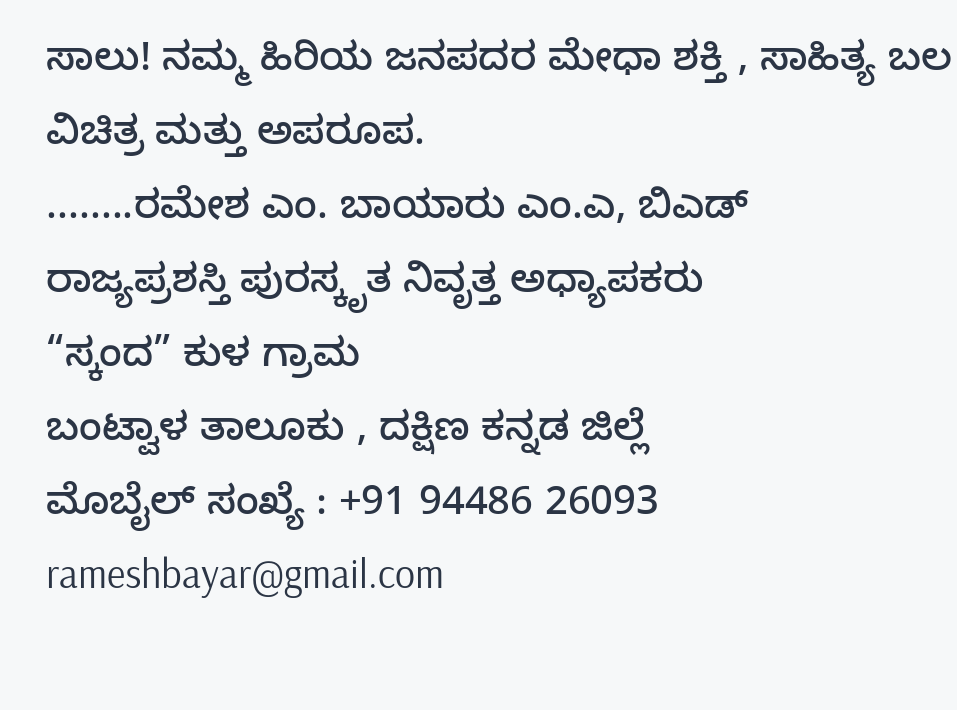ಸಾಲು! ನಮ್ಮ ಹಿರಿಯ ಜನಪದರ ಮೇಧಾ ಶಕ್ತಿ , ಸಾಹಿತ್ಯ ಬಲ ವಿಚಿತ್ರ ಮತ್ತು ಅಪರೂಪ.
........ರಮೇಶ ಎಂ. ಬಾಯಾರು ಎಂ.ಎ, ಬಿಎಡ್
ರಾಜ್ಯಪ್ರಶಸ್ತಿ ಪುರಸ್ಕೃತ ನಿವೃತ್ತ ಅಧ್ಯಾಪಕರು
“ಸ್ಕಂದ” ಕುಳ ಗ್ರಾಮ
ಬಂಟ್ವಾಳ ತಾಲೂಕು , ದಕ್ಷಿಣ ಕನ್ನಡ ಜಿಲ್ಲೆ
ಮೊಬೈಲ್ ಸಂಖ್ಯೆ : +91 94486 26093
rameshbayar@gmail.com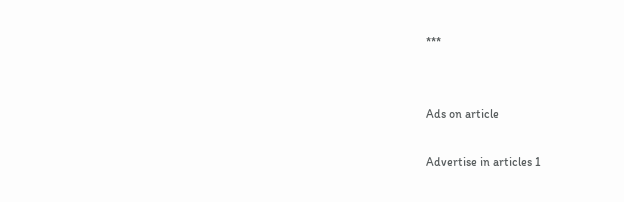***


Ads on article

Advertise in articles 1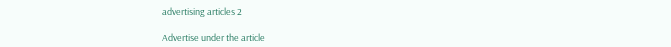advertising articles 2

Advertise under the article